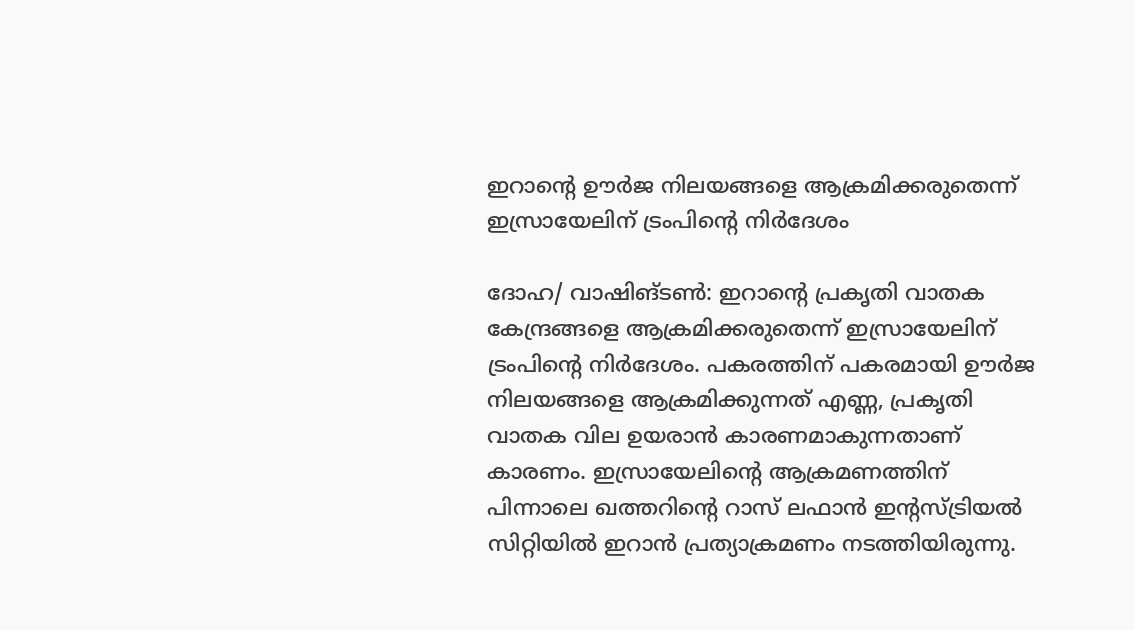ഇറാന്‍റെ ഊർജ നിലയങ്ങളെ ആക്രമിക്കരുതെന്ന് ഇസ്രായേലിന് ട്രംപിന്‍റെ നിർദേശം

ദോഹ/ വാഷിങ്ടൺ: ഇറാന്‍റെ പ്രകൃതി വാതക കേന്ദ്രങ്ങളെ ആക്രമിക്കരുതെന്ന് ഇസ്രായേലിന് ട്രംപിന്‍റെ നിർദേശം. പകരത്തിന് പകരമായി ഊർജ നിലയങ്ങളെ ആക്രമിക്കുന്നത് എണ്ണ, പ്രകൃതി വാതക വില ഉയരാൻ കാരണമാകുന്നതാണ് കാരണം. ഇസ്രായേലിന്‍റെ ആക്രമണത്തിന് പിന്നാലെ ഖത്തറിന്‍റെ റാസ് ലഫാൻ ഇന്‍റസ്ട്രിയൽ സിറ്റിയിൽ ഇറാൻ പ്രത്യാക്രമണം നടത്തിയിരുന്നു.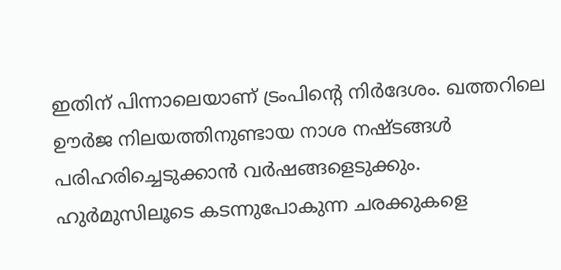ഇതിന് പിന്നാലെയാണ് ട്രംപിന്‍റെ നിർദേശം. ഖത്തറിലെ ഊർജ നിലയത്തിനുണ്ടായ നാശ നഷ്ടങ്ങൾ പരിഹരിച്ചെടുക്കാൻ വർഷങ്ങളെടുക്കും. ഹുർമുസിലൂടെ കടന്നുപോകുന്ന ചരക്കുകളെ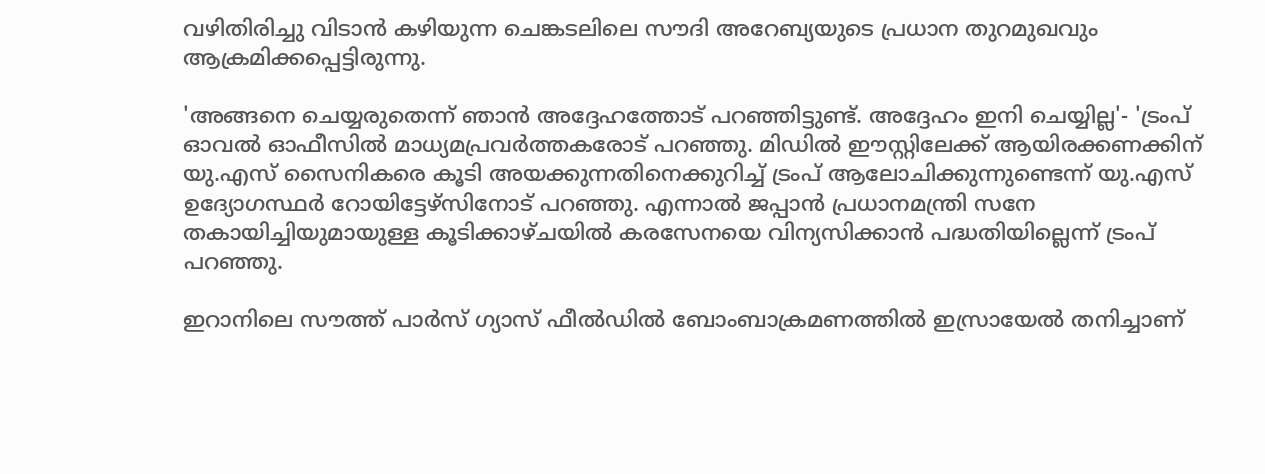വഴിതിരിച്ചു വിടാൻ കഴിയുന്ന ചെങ്കടലിലെ സൗദി അറേബ്യയുടെ പ്രധാന തുറമുഖവും ആക്രമിക്കപ്പെട്ടിരുന്നു.

'അങ്ങനെ ചെയ്യരുതെന്ന് ഞാൻ അദ്ദേഹത്തോട് പറഞ്ഞിട്ടുണ്ട്. അദ്ദേഹം ഇനി ചെയ്യില്ല'- 'ട്രംപ് ഓവൽ ഓഫീസിൽ മാധ്യമപ്രവർത്തകരോട് പറഞ്ഞു. മിഡിൽ ഈസ്റ്റിലേക്ക് ആയിരക്കണക്കിന് യു.എസ് സൈനികരെ കൂടി അയക്കുന്നതിനെക്കുറിച്ച് ട്രംപ് ആലോചിക്കുന്നുണ്ടെന്ന് യു.എസ് ഉദ്യോഗസ്ഥർ റോയിട്ടേഴ്‌സിനോട് പറഞ്ഞു. എന്നാൽ ജപ്പാൻ പ്രധാനമന്ത്രി സനേ തകായിച്ചിയുമായുള്ള കൂടിക്കാഴ്ചയിൽ കരസേനയെ വിന്യസിക്കാൻ പദ്ധതിയില്ലെന്ന് ട്രംപ് പറഞ്ഞു.

ഇറാനിലെ സൗത്ത് പാർസ് ഗ്യാസ് ഫീൽഡിൽ ബോംബാക്രമണത്തിൽ ഇസ്രായേൽ തനിച്ചാണ്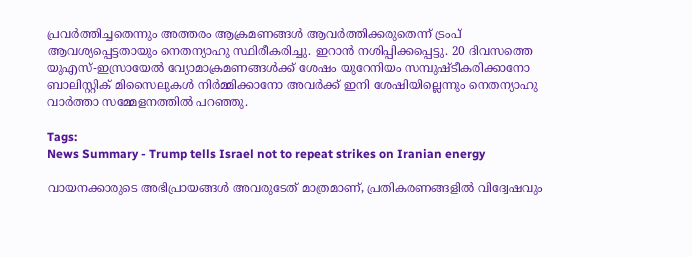പ്രവർത്തിച്ചതെന്നും അത്തരം ആക്രമണങ്ങൾ ആവർത്തിക്കരുതെന്ന് ട്രംപ് ആവശ്യപ്പെട്ടതായും നെതന്യാഹു സ്ഥിരീകരിച്ചു. ഇറാൻ നശിപ്പിക്കപ്പെട്ടു. 20 ദിവസത്തെ യുഎസ്-ഇസ്രായേൽ വ്യോമാക്രമണങ്ങൾക്ക് ശേഷം യുറേനിയം സമ്പുഷ്ടീകരിക്കാനോ ബാലിസ്റ്റിക് മിസൈലുകൾ നിർമ്മിക്കാനോ അവർക്ക് ഇനി ശേഷിയില്ലെന്നും നെതന്യാഹു വാർത്താ സമ്മേളനത്തിൽ പറഞ്ഞു.

Tags:
News Summary - Trump tells Israel not to repeat strikes on Iranian energy

വായനക്കാരുടെ അഭിപ്രായങ്ങള്‍ അവരുടേത് മാത്രമാണ്, പ്രതികരണങ്ങളിൽ വിദ്വേഷവും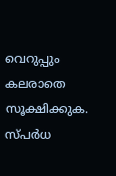വെറുപ്പും കലരാതെ സൂക്ഷിക്കുക. സ്പർധ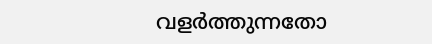വളർത്തുന്നതോ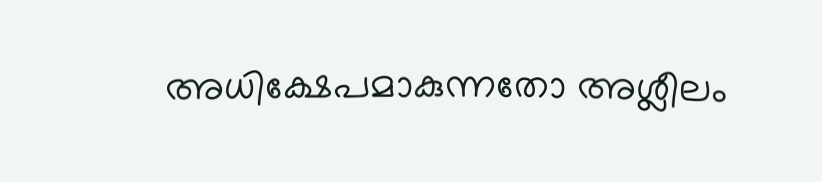അധിക്ഷേപമാകുന്നതോ അശ്ലീലം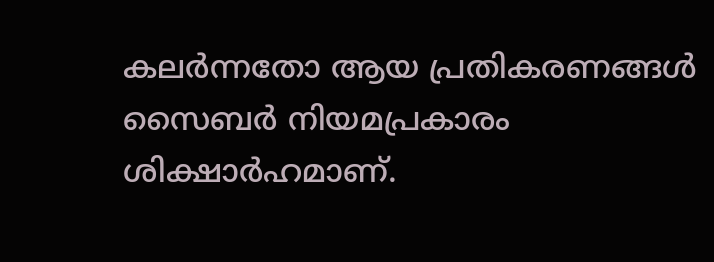കലർന്നതോ ആയ പ്രതികരണങ്ങൾ സൈബർ നിയമപ്രകാരം ശിക്ഷാർഹമാണ്.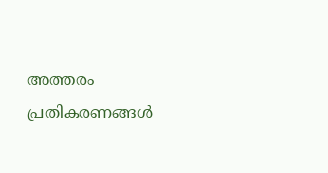അത്തരം പ്രതികരണങ്ങൾ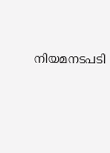നിയമനടപടി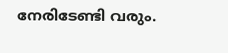നേരിടേണ്ടി വരും.